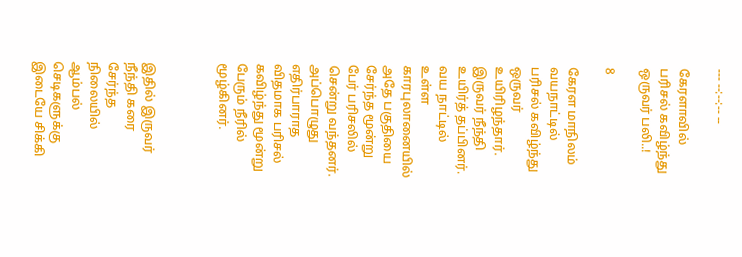--- --:--:-- --

கேரளாவில் பரிசல் கவிழ்ந்து ஒருவர் பலி..!

8

கேரள மாநிலம் வயநாட்டில் பரிசல் கவிழ்ந்து ஒருவர் உயிரிழந்தார். இருவர் நீந்தி உயிர்த் தப்பினர். வய நாட்டில் உள்ள காரபுலானையில் அதே பகுதியை சேர்ந்த மூன்று பேர் பரிசலில் சென்று வந்தனர். அப்பொழுது எதிர்பாராத விதமாக பரிசல் கவிழ்ந்து மூன்று பேரும் நீரில் மூழ்கினர்.



இதில் இருவர் நீந்தி கரை சேர்ந்த நிலையில் ஆம்பல் செடிகளுக்கு இடையே சிக்கி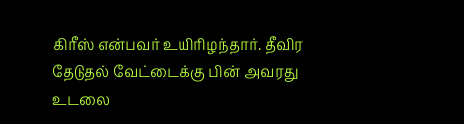கிரீஸ் என்பவர் உயிரிழந்தார். தீவிர தேடுதல் வேட்டைக்கு பின் அவரது உடலை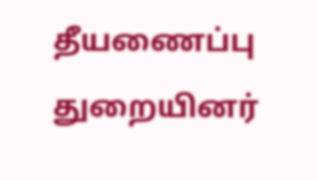தீயணைப்பு துறையினர்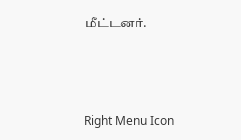மீட்டனர்.



Right Menu Icon